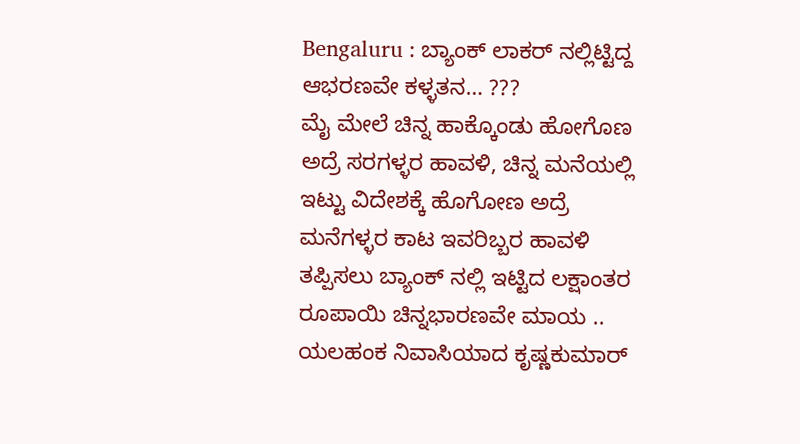Bengaluru : ಬ್ಯಾಂಕ್ ಲಾಕರ್ ನಲ್ಲಿಟ್ಟಿದ್ದ ಆಭರಣವೇ ಕಳ್ಳತನ… ???
ಮೈ ಮೇಲೆ ಚಿನ್ನ ಹಾಕ್ಕೊಂಡು ಹೋಗೊಣ ಅದ್ರೆ ಸರಗಳ್ಳರ ಹಾವಳಿ, ಚಿನ್ನ ಮನೆಯಲ್ಲಿ ಇಟ್ಟು ವಿದೇಶಕ್ಕೆ ಹೊಗೋಣ ಅದ್ರೆ ಮನೆಗಳ್ಳರ ಕಾಟ ಇವರಿಬ್ಬರ ಹಾವಳಿ ತಪ್ಪಿಸಲು ಬ್ಯಾಂಕ್ ನಲ್ಲಿ ಇಟ್ಟಿದ ಲಕ್ಷಾಂತರ ರೂಪಾಯಿ ಚಿನ್ನಭಾರಣವೇ ಮಾಯ ..
ಯಲಹಂಕ ನಿವಾಸಿಯಾದ ಕೃಷ್ಣಕುಮಾರ್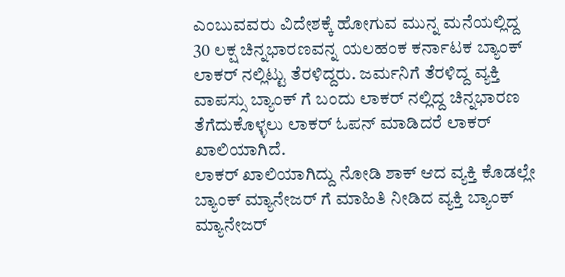ಎಂಬುವವರು ವಿದೇಶಕ್ಕೆ ಹೋಗುವ ಮುನ್ನ ಮನೆಯಲ್ಲಿದ್ದ 30 ಲಕ್ಷ ಚಿನ್ನಭಾರಣವನ್ನ ಯಲಹಂಕ ಕರ್ನಾಟಕ ಬ್ಯಾಂಕ್ ಲಾಕರ್ ನಲ್ಲಿಟ್ಟು ತೆರಳಿದ್ದರು. ಜರ್ಮನಿಗೆ ತೆರಳಿದ್ದ ವ್ಯಕ್ತಿ ವಾಪಸ್ಸು ಬ್ಯಾಂಕ್ ಗೆ ಬಂದು ಲಾಕರ್ ನಲ್ಲಿದ್ದ ಚಿನ್ನಭಾರಣ ತೆಗೆದುಕೊಳ್ಳಲು ಲಾಕರ್ ಓಪನ್ ಮಾಡಿದರೆ ಲಾಕರ್ ಖಾಲಿಯಾಗಿದೆ.
ಲಾಕರ್ ಖಾಲಿಯಾಗಿದ್ದು ನೋಡಿ ಶಾಕ್ ಆದ ವ್ಯಕ್ತಿ ಕೊಡಲ್ಲೇ ಬ್ಯಾಂಕ್ ಮ್ಯಾನೇಜರ್ ಗೆ ಮಾಹಿತಿ ನೀಡಿದ ವ್ಯಕ್ತಿ ಬ್ಯಾಂಕ್ ಮ್ಯಾನೇಜರ್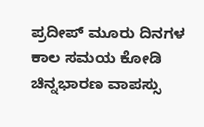ಪ್ರದೀಪ್ ಮೂರು ದಿನಗಳ ಕಾಲ ಸಮಯ ಕೋಡಿ ಚಿನ್ನಭಾರಣ ವಾಪಸ್ಸು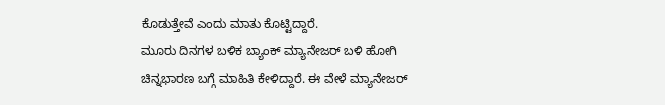ಕೊಡುತ್ತೇವೆ ಎಂದು ಮಾತು ಕೊಟ್ಟಿದ್ದಾರೆ.
ಮೂರು ದಿನಗಳ ಬಳಿಕ ಬ್ಯಾಂಕ್ ಮ್ಯಾನೇಜರ್ ಬಳಿ ಹೋಗಿ ಚಿನ್ನಭಾರಣ ಬಗ್ಗೆ ಮಾಹಿತಿ ಕೇಳಿದ್ದಾರೆ. ಈ ವೇಳೆ ಮ್ಯಾನೇಜರ್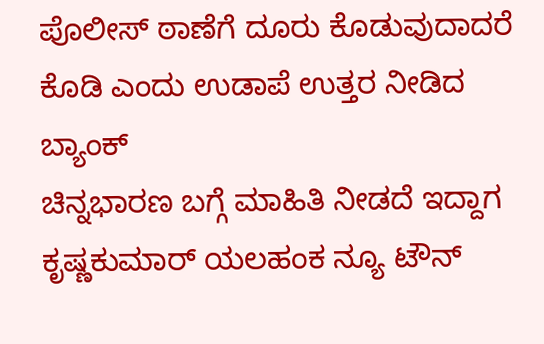ಪೊಲೀಸ್ ಠಾಣೆಗೆ ದೂರು ಕೊಡುವುದಾದರೆ ಕೊಡಿ ಎಂದು ಉಡಾಪೆ ಉತ್ತರ ನೀಡಿದ ಬ್ಯಾಂಕ್
ಚಿನ್ನಭಾರಣ ಬಗ್ಗೆ ಮಾಹಿತಿ ನೀಡದೆ ಇದ್ದಾಗ ಕೃಷ್ಣಕುಮಾರ್ ಯಲಹಂಕ ನ್ಯೂ ಟೌನ್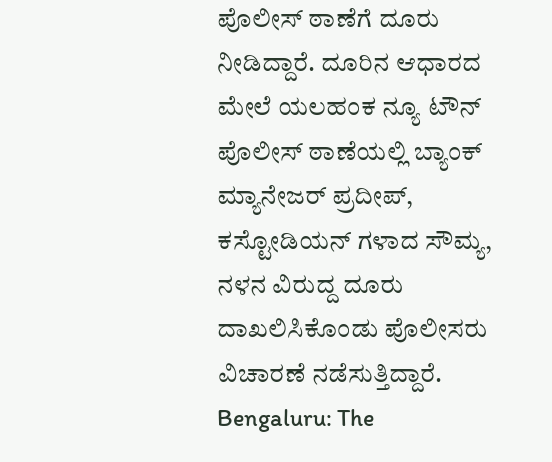ಪೊಲೀಸ್ ಠಾಣೆಗೆ ದೂರು ನೀಡಿದ್ದಾರೆ. ದೂರಿನ ಆಧಾರದ ಮೇಲೆ ಯಲಹಂಕ ನ್ಯೂ ಟೌನ್ ಪೊಲೀಸ್ ಠಾಣೆಯಲ್ಲಿ ಬ್ಯಾಂಕ್ ಮ್ಯಾನೇಜರ್ ಪ್ರದೀಪ್, ಕಸ್ಟೋಡಿಯನ್ ಗಳಾದ ಸೌಮ್ಯ, ನಳನ ವಿರುದ್ದ ದೂರು ದಾಖಲಿಸಿಕೊಂಡು ಪೊಲೀಸರು ವಿಚಾರಣೆ ನಡೆಸುತ್ತಿದ್ದಾರೆ.
Bengaluru: The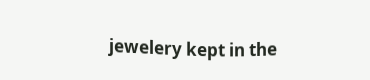jewelery kept in the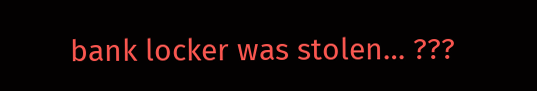bank locker was stolen… ???